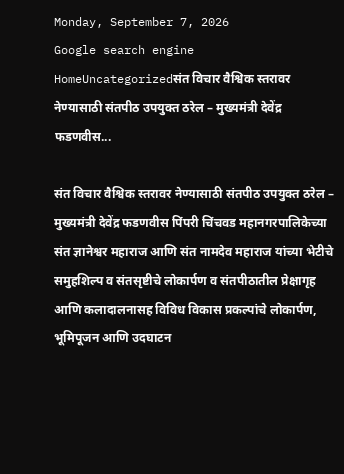Monday, September 7, 2026
Google search engine
HomeUncategorizedसंत विचार वैश्विक स्तरावर नेण्यासाठी संतपीठ उपयुक्त ठरेल – मुख्यमंत्री देवेंद्र फडणवीस...

संत विचार वैश्विक स्तरावर नेण्यासाठी संतपीठ उपयुक्त ठरेल – मुख्यमंत्री देवेंद्र फडणवीस पिंपरी चिंचवड महानगरपालिकेच्या संत ज्ञानेश्वर महाराज आणि संत नामदेव महाराज यांच्या भेटीचे समुहशिल्प व संतसृष्टीचे लोकार्पण व संतपीठातील प्रेक्षागृह आणि कलादालनासह विविध विकास प्रकल्पांचे लोकार्पण, भूमिपूजन आणि उदघाटन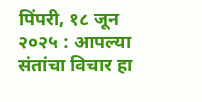पिंपरी, १८ जून २०२५ : आपल्या संतांचा विचार हा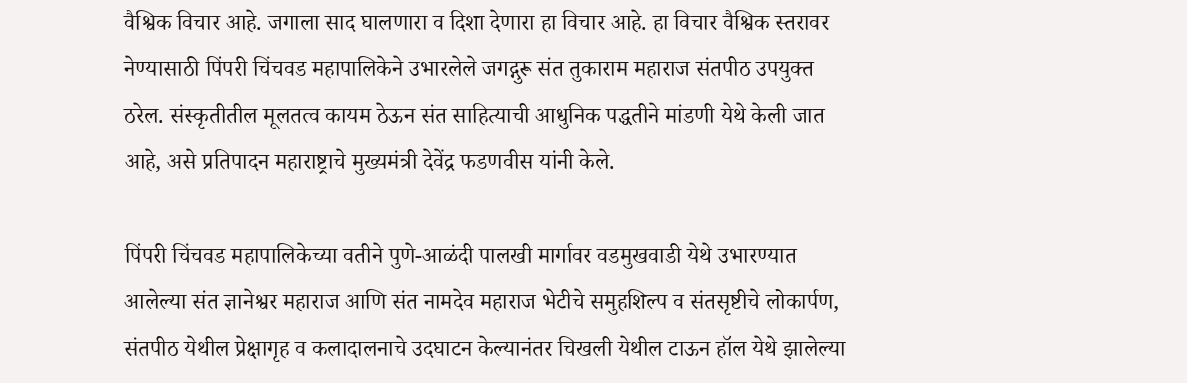वैश्विक विचार आहे. जगाला साद घालणारा व दिशा देणारा हा विचार आहे. हा विचार वैश्विक स्तरावर नेण्यासाठी पिंपरी चिंचवड महापालिकेने उभारलेले जगद्गुरू संत तुकाराम महाराज संतपीठ उपयुक्त ठरेल. संस्कृतीतील मूलतत्व कायम ठेऊन संत साहित्याची आधुनिक पद्धतीने मांडणी येथे केली जात आहे, असे प्रतिपादन महाराष्ट्राचे मुख्यमंत्री देवेंद्र फडणवीस यांनी केले.

पिंपरी चिंचवड महापालिकेच्या वतीने पुणे-आळंदी पालखी मार्गावर वडमुखवाडी येथे उभारण्यात आलेल्या संत ज्ञानेश्वर महाराज आणि संत नामदेव महाराज भेटीचे समुहशिल्प व संतसृष्टीचे लोकार्पण, संतपीठ येथील प्रेक्षागृह व कलादालनाचे उदघाटन केल्यानंतर चिखली येथील टाऊन हॉल येथे झालेल्या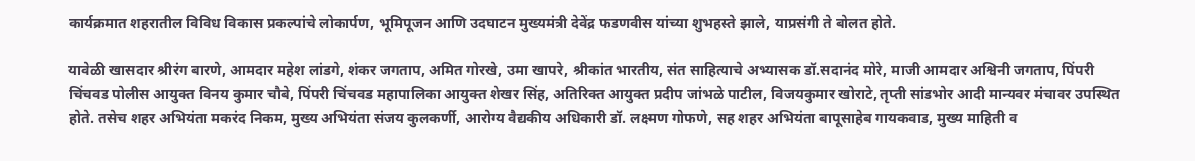कार्यक्रमात शहरातील विविध विकास प्रकल्पांचे लोकार्पण, भूमिपूजन आणि उदघाटन मुख्यमंत्री देवेंद्र फडणवीस यांच्या शुभहस्ते झाले, याप्रसंगी ते बोलत होते.

यावेळी खासदार श्रीरंग बारणे, आमदार महेश लांडगे, शंकर जगताप, अमित गोरखे, उमा खापरे, श्रीकांत भारतीय, संत साहित्याचे अभ्यासक डॉ.सदानंद मोरे, माजी आमदार अश्विनी जगताप, पिंपरी चिंचवड पोलीस आयुक्त विनय कुमार चौबे, पिंपरी चिंचवड महापालिका आयुक्त शेखर सिंह, अतिरिक्त आयुक्त प्रदीप जांभळे पाटील, विजयकुमार खोराटे, तृप्ती सांडभोर आदी मान्यवर मंचावर उपस्थित होते. तसेच शहर अभियंता मकरंद निकम, मुख्य अभियंता संजय कुलकर्णी, आरोग्य वैद्यकीय अधिकारी डॉ. लक्ष्मण गोफणे, सह शहर अभियंता बापूसाहेब गायकवाड, मुख्य माहिती व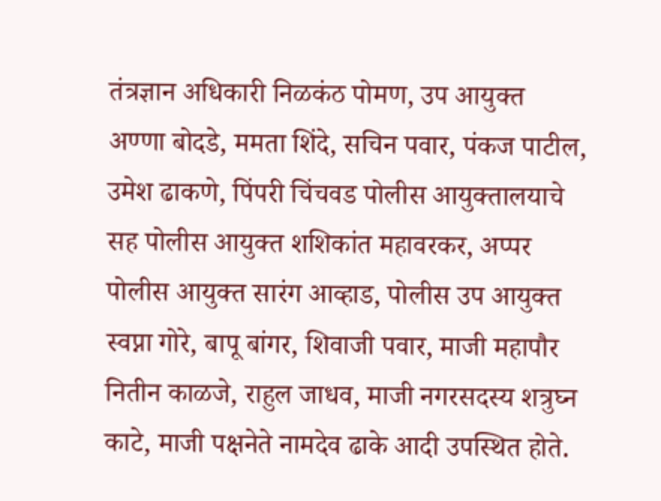तंत्रज्ञान अधिकारी निळकंठ पोमण, उप आयुक्त अण्णा बोदडे, ममता शिंदे, सचिन पवार, पंकज पाटील, उमेश ढाकणे, पिंपरी चिंचवड पोलीस आयुक्तालयाचे सह पोलीस आयुक्त शशिकांत महावरकर, अप्पर पोलीस आयुक्त सारंग आव्हाड, पोलीस उप आयुक्त स्वप्ना गोरे, बापू बांगर, शिवाजी पवार, माजी महापौर नितीन काळजे, राहुल जाधव, माजी नगरसदस्य शत्रुघ्न काटे, माजी पक्षनेते नामदेव ढाके आदी उपस्थित होते.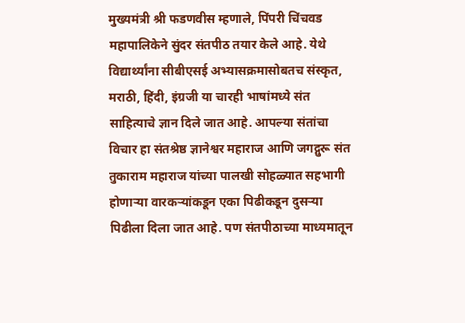मुख्यमंत्री श्री फडणवीस म्हणाले, पिंपरी चिंचवड महापालिकेने सुंदर संतपीठ तयार केले आहे. येथे विद्यार्थ्यांना सीबीएसई अभ्यासक्रमासोबतच संस्कृत, मराठी, हिंदी, इंग्रजी या चारही भाषांमध्ये संत साहित्याचे ज्ञान दिले जात आहे. आपल्या संतांचा विचार हा संतश्रेष्ठ ज्ञानेश्वर महाराज आणि जगद्गुरू संत तुकाराम महाराज यांच्या पालखी सोहळ्यात सहभागी होणाऱ्या वारकऱ्यांकडून एका पिढीकडून दुसऱ्या पिढीला दिला जात आहे. पण संतपीठाच्या माध्यमातून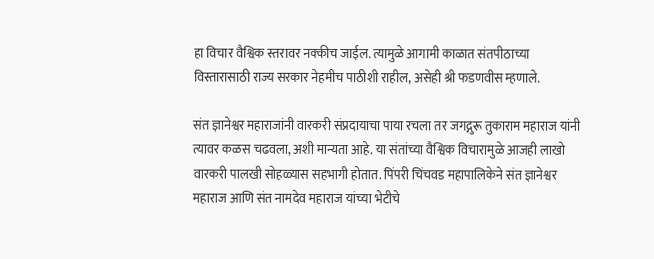हा विचार वैश्विक स्तरावर नक्कीच जाईल. त्यामुळे आगामी काळात संतपीठाच्या विस्तारासाठी राज्य सरकार नेहमीच पाठीशी राहील, असेही श्री फडणवीस म्हणाले.

संत ज्ञानेश्वर महाराजांनी वारकरी संप्रदायाचा पाया रचला तर जगद्गुरू तुकाराम महाराज यांनी त्यावर कळस चढवला, अशी मान्यता आहे. या संतांच्या वैश्विक विचारामुळे आजही लाखो वारकरी पालखी सोहळ्यास सहभागी होतात. पिंपरी चिंचवड महापालिकेने संत ज्ञानेश्वर महाराज आणि संत नामदेव महाराज यांच्या भेटीचे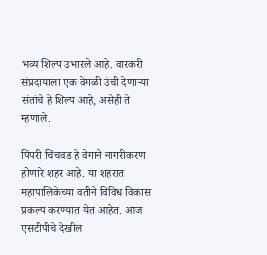भव्य शिल्प उभारले आहे. वारकरी संप्रदायाला एक वेगळी उंची देणाऱ्या संतांचे हे शिल्प आहे, असेही ते म्हणाले.

पिंपरी चिंचवड हे वेगाने नागरीकरण होणारे शहर आहे. या शहरात महापालिकेच्या वतीने विविध विकास प्रकल्प करण्यात येत आहेत. आज एसटीपीचे देखील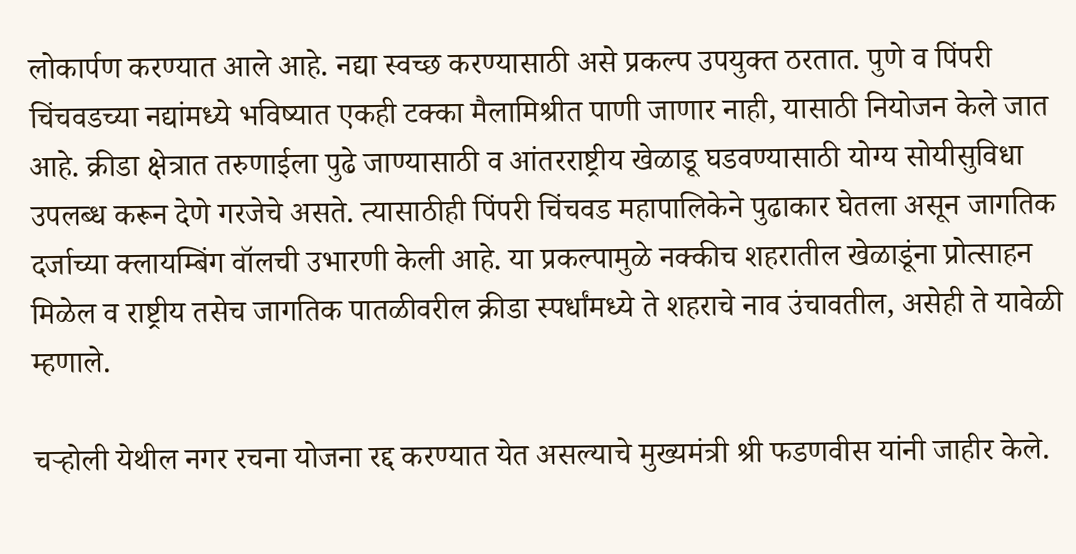लोकार्पण करण्यात आले आहे. नद्या स्वच्छ करण्यासाठी असे प्रकल्प उपयुक्त ठरतात. पुणे व पिंपरी चिंचवडच्या नद्यांमध्ये भविष्यात एकही टक्का मैलामिश्रीत पाणी जाणार नाही, यासाठी नियोजन केले जात आहे. क्रीडा क्षेत्रात तरुणाईला पुढे जाण्यासाठी व आंतरराष्ट्रीय खेळाडू घडवण्यासाठी योग्य सोयीसुविधा उपलब्ध करून देणे गरजेचे असते. त्यासाठीही पिंपरी चिंचवड महापालिकेने पुढाकार घेतला असून जागतिक दर्जाच्या क्लायम्बिंग वॉलची उभारणी केली आहे. या प्रकल्पामुळे नक्कीच शहरातील खेळाडूंना प्रोत्साहन मिळेल व राष्ट्रीय तसेच जागतिक पातळीवरील क्रीडा स्पर्धांमध्ये ते शहराचे नाव उंचावतील, असेही ते यावेळी म्हणाले.

चऱ्होली येथील नगर रचना योजना रद्द करण्यात येत असल्याचे मुख्यमंत्री श्री फडणवीस यांनी जाहीर केले.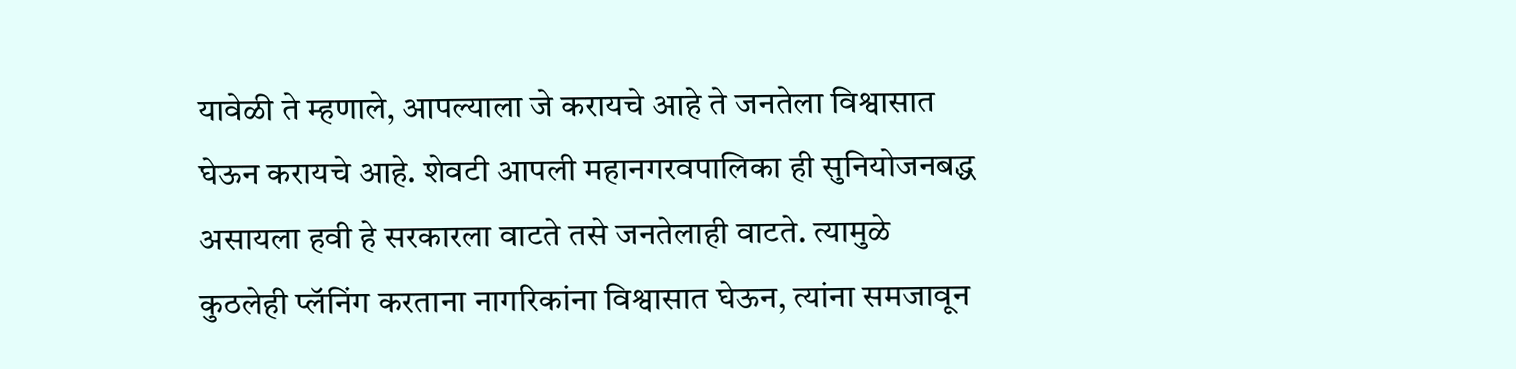यावेळी ते म्हणाले, आपल्याला जे करायचे आहे ते जनतेला विश्वासात घेऊन करायचे आहे. शेवटी आपली महानगरवपालिका ही सुनियोजनबद्ध असायला हवी हे सरकारला वाटते तसे जनतेलाही वाटते. त्यामुळे कुठलेही प्लॅनिंग करताना नागरिकांना विश्वासात घेऊन, त्यांना समजावून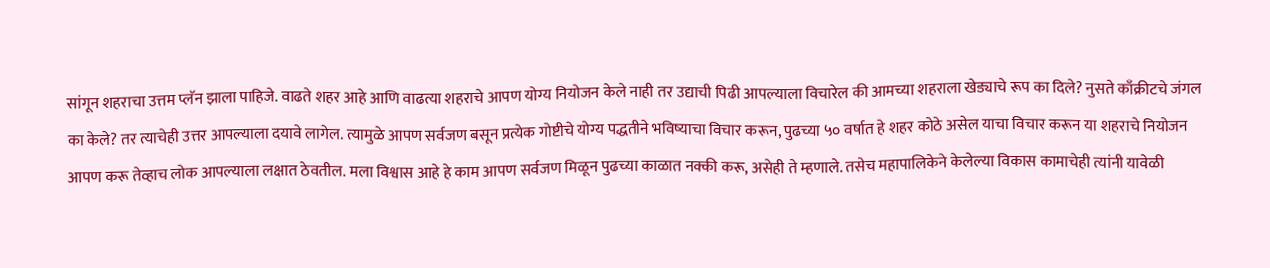सांगून शहराचा उत्तम प्लॅन झाला पाहिजे. वाढते शहर आहे आणि वाढत्या शहराचे आपण योग्य नियोजन केले नाही तर उद्याची पिढी आपल्याला विचारेल की आमच्या शहराला खेड्याचे रूप का दिले? नुसते काँक्रीटचे जंगल का केले? तर त्याचेही उत्तर आपल्याला दयावे लागेल. त्यामुळे आपण सर्वजण बसून प्रत्येक गोष्टीचे योग्य पद्धतीने भविष्याचा विचार करून, पुढच्या ५० वर्षात हे शहर कोठे असेल याचा विचार करून या शहराचे नियोजन आपण करू तेव्हाच लोक आपल्याला लक्षात ठेवतील. मला विश्वास आहे हे काम आपण सर्वजण मिळून पुढच्या काळात नक्की करू, असेही ते म्हणाले. तसेच महापालिकेने केलेल्या विकास कामाचेही त्यांनी यावेळी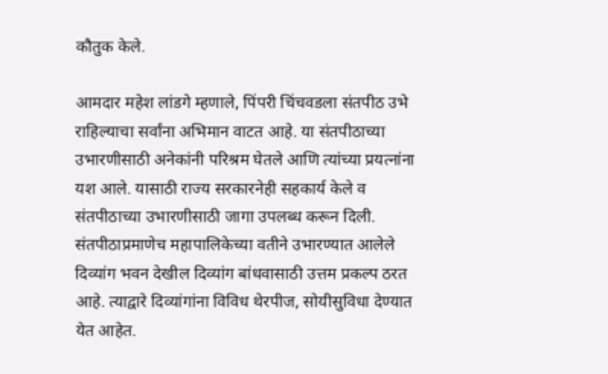कौतुक केले.

आमदार महेश लांडगे म्हणाले, पिंपरी चिंचवडला संतपीठ उभे राहिल्याचा सर्वांना अभिमान वाटत आहे. या संतपीठाच्या उभारणीसाठी अनेकांनी परिश्रम घेतले आणि त्यांच्या प्रयत्नांना यश आले. यासाठी राज्य सरकारनेही सहकार्य केले व संतपीठाच्या उभारणीसाठी जागा उपलब्ध करून दिली. संतपीठाप्रमाणेच महापालिकेच्या वतीने उभारण्यात आलेले दिव्यांग भवन देखील दिव्यांग बांधवासाठी उत्तम प्रकल्प ठरत आहे. त्याद्वारे दिव्यांगांना विविध थेरपीज, सोयीसुविधा देण्यात येत आहेत.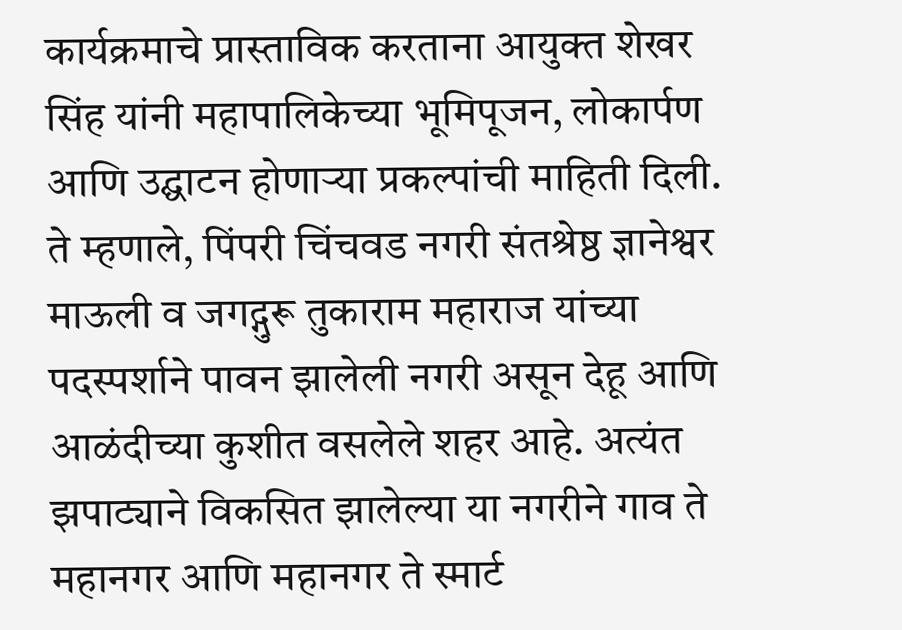कार्यक्रमाचे प्रास्ताविक करताना आयुक्त शेखर सिंह यांनी महापालिकेच्या भूमिपूजन, लोकार्पण आणि उद्घाटन होणाऱ्या प्रकल्पांची माहिती दिली. ते म्हणाले, पिंपरी चिंचवड नगरी संतश्रेष्ठ ज्ञानेश्वर माऊली व जगद्गुरू तुकाराम महाराज यांच्या पदस्पर्शाने पावन झालेली नगरी असून देहू आणि आळंदीच्या कुशीत वसलेले शहर आहे. अत्यंत झपाट्याने विकसित झालेल्या या नगरीने गाव ते महानगर आणि महानगर ते स्मार्ट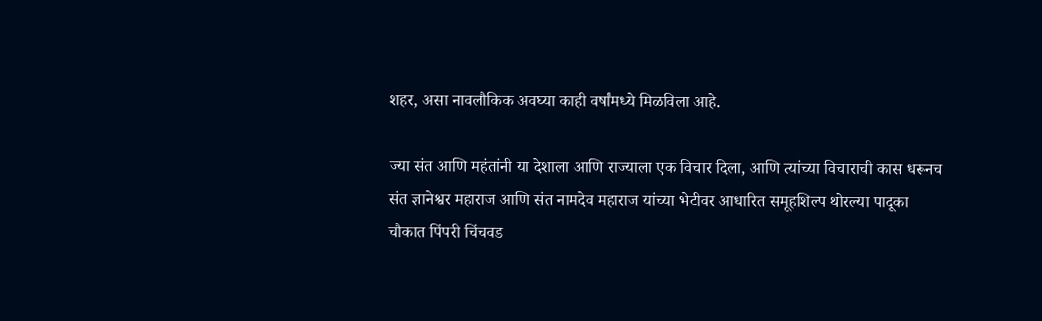शहर, असा नावलौकिक अवघ्या काही वर्षांमध्ये मिळविला आहे.

ज्या संत आणि महंतांनी या देशाला आणि राज्याला एक विचार दिला, आणि त्यांच्या विचाराची कास धरूनच संत ज्ञानेश्वर महाराज आणि संत नामदेव महाराज यांच्या भेटीवर आधारित समूहशिल्प थोरल्या पादूका चौकात पिंपरी चिंचवड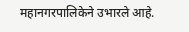महानगरपालिकेने उभारले आहे.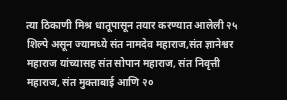त्या ठिकाणी मिश्र धातूपासून तयार करण्यात आलेली २५ शिल्पे असून ज्यामध्ये संत नामदेव महाराज,संत ज्ञानेश्वर महाराज यांच्यासह संत सोपान महाराज, संत निवृत्ती महाराज, संत मुक्ताबाई आणि २०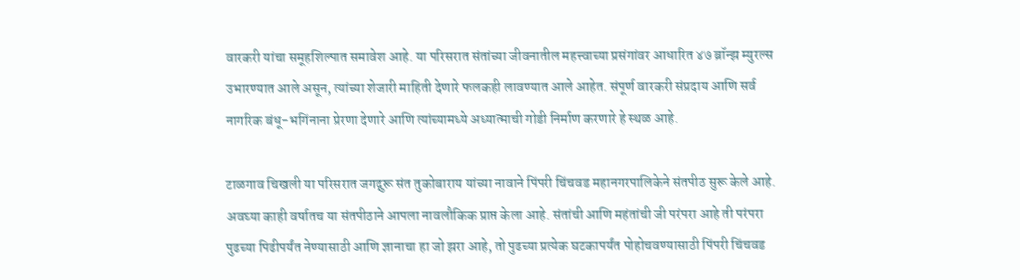वारकरी यांचा समूहशिल्पात समावेश आहे. या परिसरात संतांच्या जीवनातील महत्त्वाच्या प्रसंगांवर आधारित ४७ ब्रॉन्झ म्युरल्स उभारण्यात आले असून, त्यांच्या शेजारी माहिती देणारे फलकही लावण्यात आले आहेत. संपूर्ण वारकरी संप्रदाय आणि सर्व नागरिक बंधू-भगिंनाना प्रेरणा देणारे आणि त्यांच्यामध्ये अध्यात्माची गोडी निर्माण करणारे हे स्थळ आहे.

टाळगाव चिखली या परिसरात जगद्गुरू संत तुकोबाराय यांच्या नावाने पिंपरी चिंचवड महानगरपालिकेने संतपीठ सुरू केले आहे. अवघ्या काही वर्षातच या संतपीठाने आपला नावलौकिक प्राप्त केला आहे. संतांची आणि महंतांची जी परंपरा आहे ती परंपरा पुढच्या पिढीपर्यंत नेण्यासाठी आणि ज्ञानाचा हा जो झरा आहे, तो पुढच्या प्रत्येक घटकापर्यंत पोहोचवण्यासाठी पिंपरी चिंचवड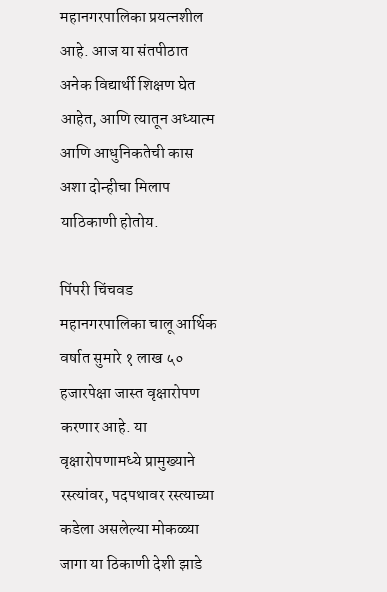महानगरपालिका प्रयत्नशील आहे. आज या संतपीठात अनेक विद्यार्थी शिक्षण घेत आहेत, आणि त्यातून अध्यात्म आणि आधुनिकतेची कास अशा दोन्हीचा मिलाप याठिकाणी होतोय.

पिंपरी चिंचवड महानगरपालिका चालू आर्थिक वर्षात सुमारे १ लाख ५० हजारपेक्षा जास्त वृक्षारोपण करणार आहे. या वृक्षारोपणामध्ये प्रामुख्याने रस्त्यांवर, पदपथावर रस्त्याच्या कडेला असलेल्या मोकळ्या जागा या ठिकाणी देशी झाडे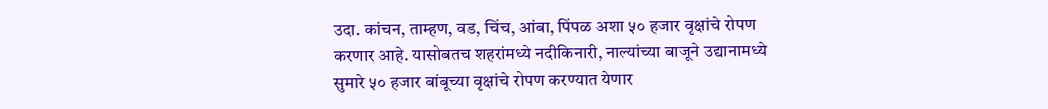उदा. कांचन, ताम्हण, वड, चिंच, आंबा, पिंपळ अशा ५० हजार वृक्षांचे रोपण करणार आहे. यासोबतच शहरांमध्ये नदीकिनारी, नाल्यांच्या बाजूने उद्यानामध्ये सुमारे ५० हजार बांबूच्या वृक्षांचे रोपण करण्यात येणार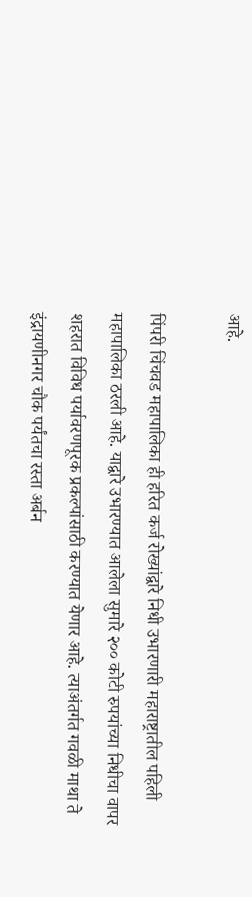आहे.

पिंपरी चिंचवड महापालिका ही हरित कर्ज रोख्यांद्वारे निधी उभारणारी महाराष्ट्रातील पहिली महापालिका ठरली आहे. याद्वारे उभारण्यात आलेला सुमारे २०० कोटी रुपयांच्या निधीचा वापर शहरात विविध पर्यावरणपूरक प्रकल्पांसाठी करण्यात येणार आहे. त्याअंतर्गत गवळी माथा ते इंद्रायणीनगर चौक पर्यंतचा रस्ता अर्बन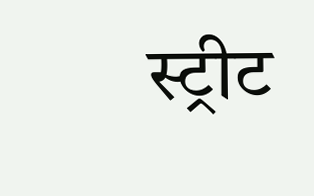स्ट्रीट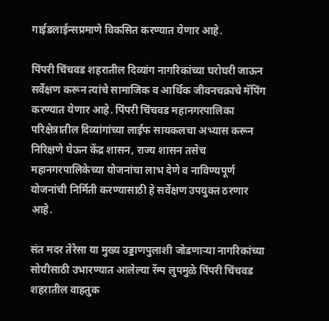गाईडलाईन्सप्रमाणे विकसित करण्यात येणार आहे.

पिंपरी चिंचवड शहरातील दिव्यांग नागरिकांच्या घरोघरी जाऊन सर्वेक्षण करून त्यांचे सामाजिक व आर्थिक जीवनचक्राचे मॅपिंग करण्यात येणार आहे. पिंपरी चिंचवड महानगरपालिका परिक्षेत्रातील दिव्यांगांच्या लाईफ सायकलचा अभ्यास करून निरिक्षणे घेऊन केंद्र शासन, राज्य शासन तसेच महानगरपालिकेच्या योजनांचा लाभ देणे व नाविण्यपूर्ण योजनांची निर्मिती करण्यासाठी हे सर्वेक्षण उपयुक्त ठरणार आहे.

संत मदर तेरेसा या मुख्य उड्डाणपुलाशी जोडणाऱ्या नागरिकांच्या सोयीसाठी उभारण्यात आलेल्या रॅम्प लुपमुळे पिंपरी चिंचवड शहरातील वाहतुक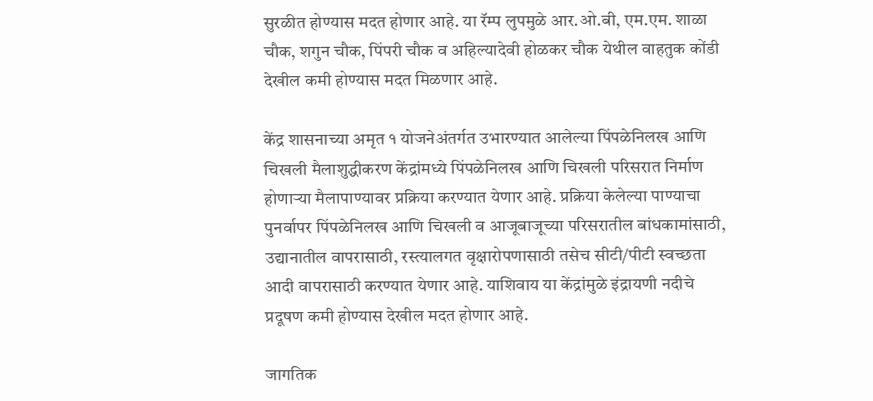सुरळीत होण्यास मदत होणार आहे. या रॅम्प लुपमुळे आर.ओ.बी, एम.एम. शाळा चौक, शगुन चौक, पिंपरी चौक व अहिल्यादेवी होळकर चौक येथील वाहतुक कोंडी देखील कमी होण्यास मदत मिळणार आहे.

केंद्र शासनाच्या अमृत १ योजनेअंतर्गत उभारण्यात आलेल्या पिंपळेनिलख आणि चिखली मैलाशुद्धीकरण केंद्रांमध्ये पिंपळेनिलख आणि चिखली परिसरात निर्माण होणाऱ्या मैलापाण्यावर प्रक्रिया करण्यात येणार आहे. प्रक्रिया केलेल्या पाण्याचा पुनर्वापर पिंपळेनिलख आणि चिखली व आजूबाजूच्या परिसरातील बांधकामांसाठी, उद्यानातील वापरासाठी, रस्त्यालगत वृक्षारोपणासाठी तसेच सीटी/पीटी स्वच्छता आदी वापरासाठी करण्यात येणार आहे. याशिवाय या केंद्रांमुळे इंद्रायणी नदीचे प्रदूषण कमी होण्यास देखील मदत होणार आहे.

जागतिक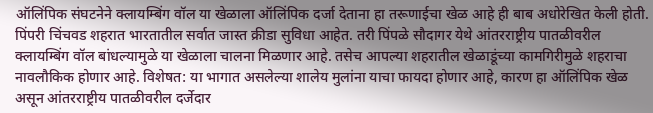ऑलिंपिक संघटनेने क्लायम्बिंग वॉल या खेळाला ऑलिंपिक दर्जा देताना हा तरूणाईचा खेळ आहे ही बाब अधोरेखित केली होती. पिंपरी चिंचवड शहरात भारतातील सर्वात जास्त क्रीडा सुविधा आहेत. तरी पिंपळे सौदागर येथे आंतरराष्ट्रीय पातळीवरील क्लायम्बिंग वॉल बांधल्यामुळे या खेळाला चालना मिळणार आहे. तसेच आपल्या शहरातील खेळाडूंच्या कामगिरीमुळे शहराचा नावलौकिक होणार आहे. विशेषत: या भागात असलेल्या शालेय मुलांना याचा फायदा होणार आहे, कारण हा ऑलिंपिक खेळ असून आंतरराष्ट्रीय पातळीवरील दर्जेदार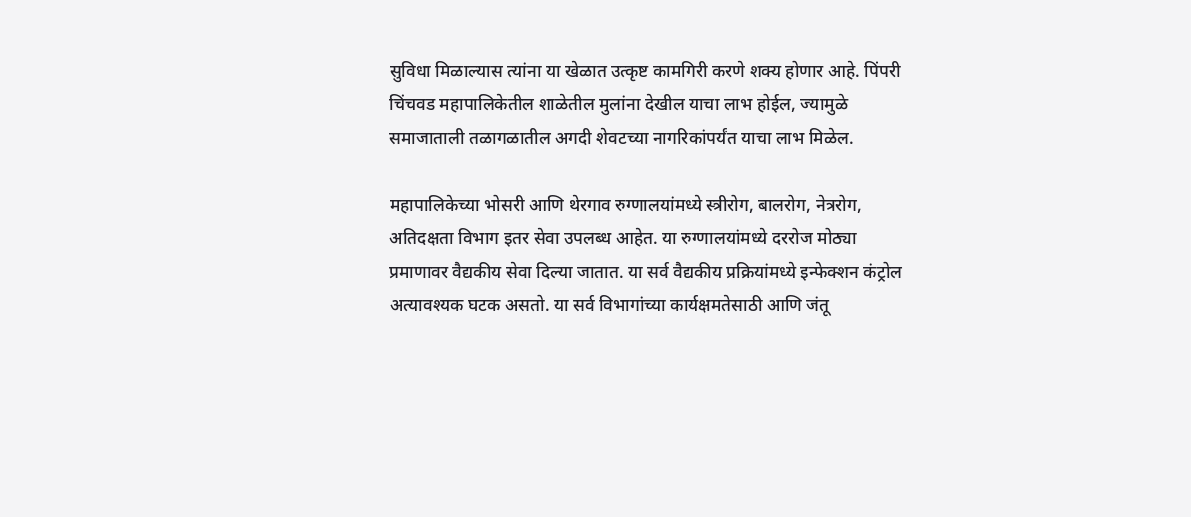सुविधा मिळाल्यास त्यांना या खेळात उत्कृष्ट कामगिरी करणे शक्य होणार आहे. पिंपरी चिंचवड महापालिकेतील शाळेतील मुलांना देखील याचा लाभ होईल, ज्यामुळे समाजाताली तळागळातील अगदी शेवटच्या नागरिकांपर्यंत याचा लाभ मिळेल.

महापालिकेच्या भोसरी आणि थेरगाव रुग्णालयांमध्ये स्त्रीरोग, बालरोग, नेत्ररोग, अतिदक्षता विभाग इतर सेवा उपलब्ध आहेत. या रुग्णालयांमध्ये दररोज मोठ्या प्रमाणावर वैद्यकीय सेवा दिल्या जातात. या सर्व वैद्यकीय प्रक्रियांमध्ये इन्फेक्शन कंट्रोल अत्यावश्यक घटक असतो. या सर्व विभागांच्या कार्यक्षमतेसाठी आणि जंतू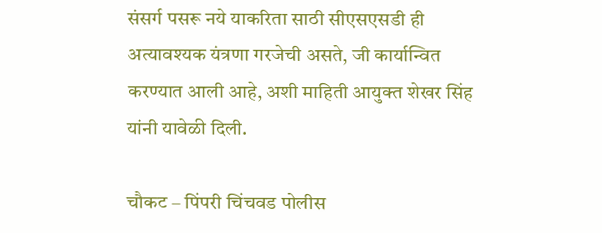संसर्ग पसरू नये याकरिता साठी सीएसएसडी ही अत्यावश्यक यंत्रणा गरजेची असते, जी कार्यान्वित करण्यात आली आहे, अशी माहिती आयुक्त शेखर सिंह यांनी यावेळी दिली.

चौकट – पिंपरी चिंचवड पोलीस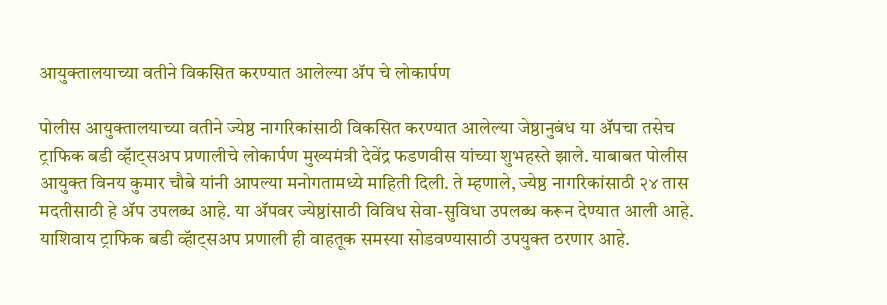आयुक्तालयाच्या वतीने विकसित करण्यात आलेल्या ॲप चे लोकार्पण

पोलीस आयुक्तालयाच्या वतीने ज्येष्ठ नागरिकांसाठी विकसित करण्यात आलेल्या जेष्ठानुबंध या ॲपचा तसेच ट्राफिक बडी व्हॅाट्सअप प्रणालीचे लोकार्पण मुख्यमंत्री देवेंद्र फडणवीस यांच्या शुभहस्ते झाले. याबाबत पोलीस आयुक्त विनय कुमार चौबे यांनी आपल्या मनोगतामध्ये माहिती दिली. ते म्हणाले, ज्येष्ठ नागरिकांसाठी २४ तास मदतीसाठी हे ॲप उपलब्ध आहे. या ॲपवर ज्येष्ठांसाठी विविध सेवा-सुविधा उपलब्ध करून देण्यात आली आहे. याशिवाय ट्राफिक बडी व्हॅाट्सअप प्रणाली ही वाहतूक समस्या सोडवण्यासाठी उपयुक्त ठरणार आहे.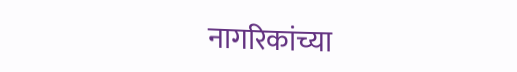नागरिकांच्या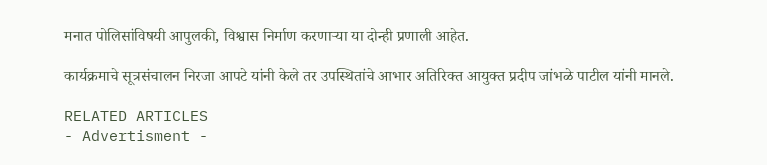मनात पोलिसांविषयी आपुलकी, विश्वास निर्माण करणाऱ्या या दोन्ही प्रणाली आहेत.

कार्यक्रमाचे सूत्रसंचालन निरजा आपटे यांनी केले तर उपस्थितांचे आभार अतिरिक्त आयुक्त प्रदीप जांभळे पाटील यांनी मानले.

RELATED ARTICLES
- Advertisment -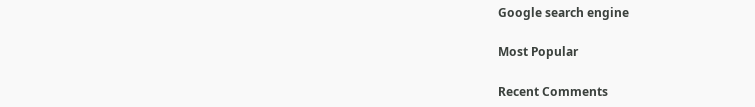Google search engine

Most Popular

Recent Comments